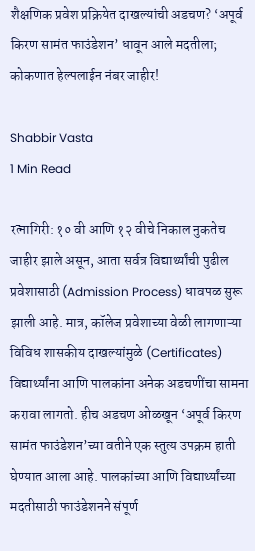शैक्षणिक प्रवेश प्रक्रियेत दाखल्यांची अडचण? ‘अपूर्व किरण सामंत फाउंडेशन’ धावून आले मदतीला; कोकणात हेल्पलाईन नंबर जाहीर!

Shabbir Vasta
1 Min Read

रत्नागिरी: १० वी आणि १२ वीचे निकाल नुकतेच जाहीर झाले असून, आता सर्वत्र विद्यार्थ्यांची पुढील प्रवेशासाठी (Admission Process) धावपळ सुरू झाली आहे. मात्र, कॉलेज प्रवेशाच्या वेळी लागणाऱ्या विविध शासकीय दाखल्यांमुळे (Certificates) विद्यार्थ्यांना आणि पालकांना अनेक अडचणींचा सामना करावा लागतो. हीच अडचण ओळखून ‘अपूर्व किरण सामंत फाउंडेशन’च्या वतीने एक स्तुत्य उपक्रम हाती घेण्यात आला आहे. पालकांच्या आणि विद्यार्थ्यांच्या मदतीसाठी फाउंडेशनने संपूर्ण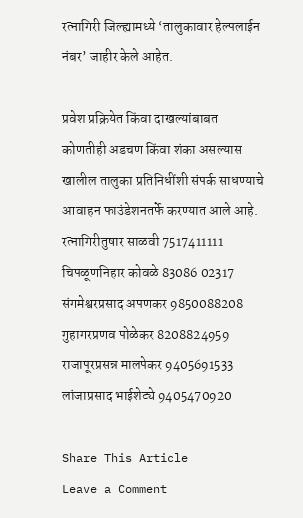रत्नागिरी जिल्ह्यामध्ये ‘तालुकावार हेल्पलाईन नंबर’ जाहीर केले आहेत.

प्रवेश प्रक्रियेत किंवा दाखल्यांबाबत कोणतीही अडचण किंवा शंका असल्यास खालील तालुका प्रतिनिधींशी संपर्क साधण्याचे आवाहन फाउंडेशनतर्फे करण्यात आले आहे.
रत्नागिरीतुषार साळवी 7517411111
चिपळूणनिहार कोवळे 83086 02317
संगमेश्वरप्रसाद अपणकर 9850088208
गुहागरप्रणव पोळेकर 8208824959
राजापूरप्रसन्न मालपेकर 9405691533
लांजाप्रसाद भाईशेट्ये 9405470920

Share This Article
Leave a Comment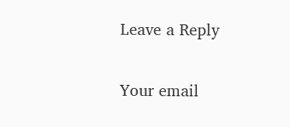Leave a Reply

Your email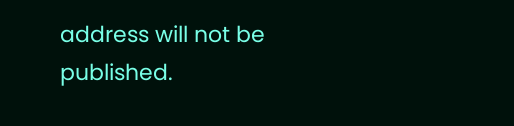address will not be published.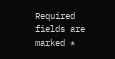Required fields are marked *